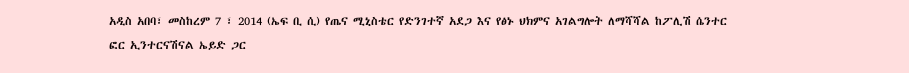አዲስ አበባ፣ መስከረም 7 ፣ 2014 (ኤፍ ቢ ሲ) የጤና ሚኒስቴር የድንገተኛ አደጋ እና የፅኑ ህክምና አገልግሎት ለማሻሻል ከፖሊሽ ሴንተር ፎር ኢንተርናሽናል ኤይድ ጋር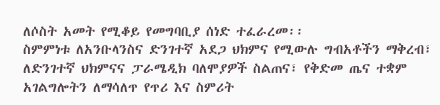ለሶስት አመት የሚቆይ የመግባቢያ ሰነድ ተፈራረመ፡፡
ስምምነቱ ለአንቡላንስና ድንገተኛ አደጋ ህክምና የሚውሉ ግብአቶችን ማቅረብ፣ ለድንገተኛ ህክምናና ፓራሜዲክ ባለሞያዎች ስልጠና፣ የቅድመ ጤና ተቋም አገልግሎትን ለማሳለጥ የጥሪ እና ስምሪት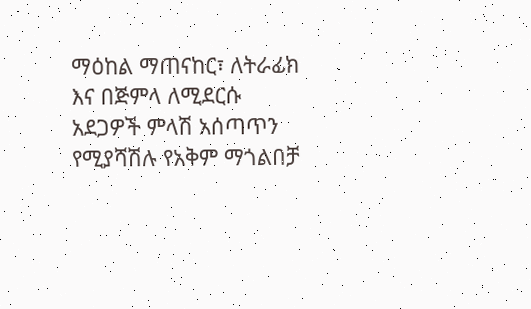ማዕከል ማጠናከር፣ ለትራፊክ እና በጅምላ ለሚደርሱ አደጋዎች ምላሽ አሰጣጥን የሚያሻሽሉ የአቅም ማጎልበቻ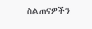ስልጠናዎችን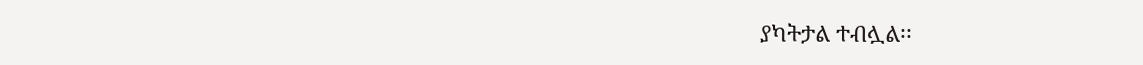ያካትታል ተብሏል፡፡